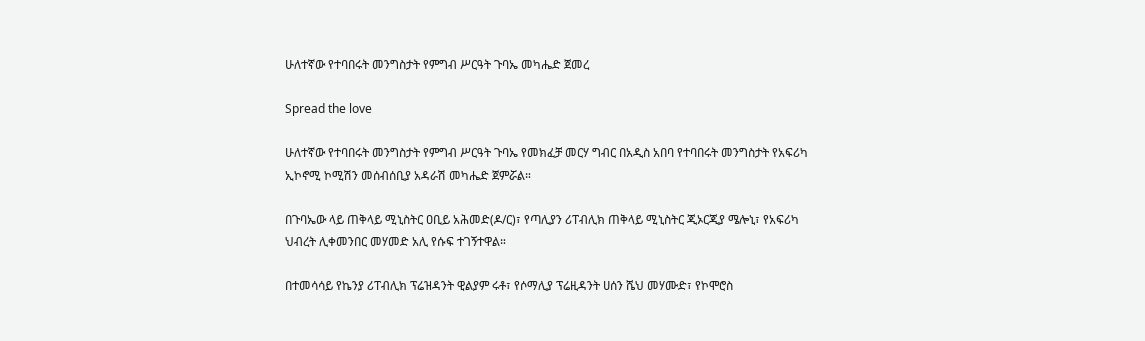ሁለተኛው የተባበሩት መንግስታት የምግብ ሥርዓት ጉባኤ መካሔድ ጀመረ

Spread the love

ሁለተኛው የተባበሩት መንግስታት የምግብ ሥርዓት ጉባኤ የመክፈቻ መርሃ ግብር በአዲስ አበባ የተባበሩት መንግስታት የአፍሪካ ኢኮኖሚ ኮሚሽን መሰብሰቢያ አዳራሽ መካሔድ ጀምሯል።

በጉባኤው ላይ ጠቅላይ ሚኒስትር ዐቢይ አሕመድ(ዶ/ር)፣ የጣሊያን ሪፐብሊክ ጠቅላይ ሚኒስትር ጂኦርጂያ ሜሎኒ፣ የአፍሪካ ህብረት ሊቀመንበር መሃመድ አሊ የሱፍ ተገኝተዋል።

በተመሳሳይ የኬንያ ሪፐብሊክ ፕሬዝዳንት ዊልያም ሩቶ፣ የሶማሊያ ፕሬዚዳንት ሀሰን ሼህ መሃሙድ፣ የኮሞሮስ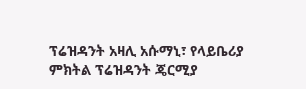ፕሬዝዳንት አዛሊ አሱማኒ፣ የላይቤሪያ ምክትል ፕሬዝዳንት ጄርሚያ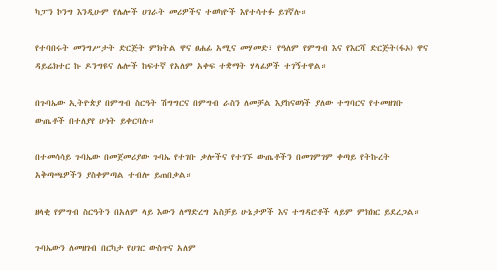ካፓን ኮንግ እንዲሁም የሌሎች ሀገራት መሪዎችና ተወካዮች እየተሳተፉ ይገኛሉ።

የተባበሩት መንግሥታት ድርጅት ምክትል ዋና ፀሐፊ አሚና መሃመድ፣ የዓለም የምግብ እና የእርሻ ድርጅት(ፋኦ) ዋና ዳይሬክተር ኩ ዶንግዩና ሌሎች ከፍተኛ የአለም አቀፍ ተቋማት ሃላፊዎች ተገኝተዋል።

በጉባኤው ኢትዮጵያ በምግብ ስርዓት ሽግግርና በምግብ ራስን ለመቻል እያከናወነች ያለው ተግባርና የተመዘገቡ ውጤቶች በተለያየ ሁነት ይቀርባሉ።

በተመሳሳይ ጉባኤው በመጀመሪያው ጉባኤ የተገቡ ቃሎችና የተገኙ ውጤቶችን በመገምገም ቀጣይ የትኩረት አቅጣጫዎችን ያስቀምጣል ተብሎ ይጠበቃል።

ዘላቂ የምግብ ስርዓትን በአለም ላይ እውን ለማድረግ አስቻይ ሁኔታዎች እና ተግዳሮቶች ላይም ምክክር ይደረጋል።

ጉባኤውን ለመዘገብ በርካታ የሀገር ውስጥና አለም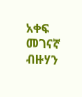አቀፍ መገናኛ ብዙሃን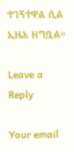ተገኝተዋል ሲል ኢዜአ ዘግቧል።

Leave a Reply

Your email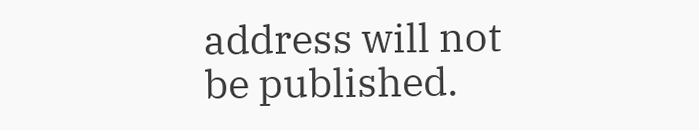address will not be published.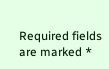Required fields are marked *